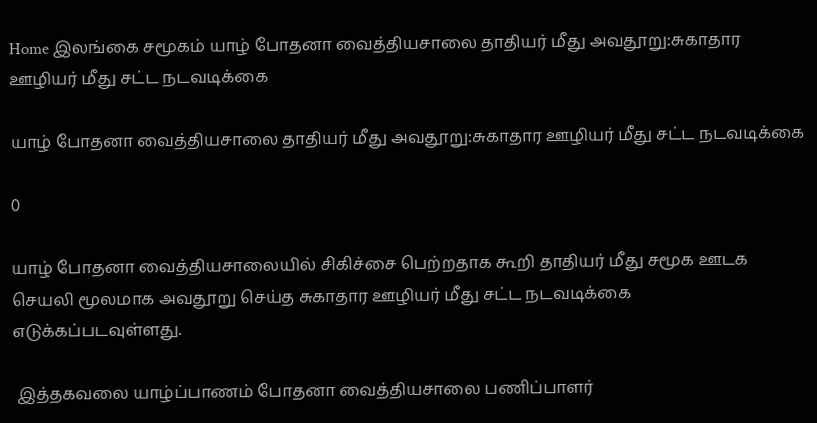Home இலங்கை சமூகம் யாழ் போதனா வைத்தியசாலை தாதியர் மீது அவதூறு:சுகாதார ஊழியர் மீது சட்ட நடவடிக்கை

யாழ் போதனா வைத்தியசாலை தாதியர் மீது அவதூறு:சுகாதார ஊழியர் மீது சட்ட நடவடிக்கை

0

யாழ் போதனா வைத்தியசாலையில் சிகிச்சை பெற்றதாக கூறி தாதியர் மீது சமூக ஊடக
செயலி மூலமாக அவதூறு செய்த சுகாதார ஊழியர் மீது சட்ட நடவடிக்கை
எடுக்கப்படவுள்ளது.

 இத்தகவலை யாழ்ப்பாணம் போதனா வைத்தியசாலை பணிப்பாளர்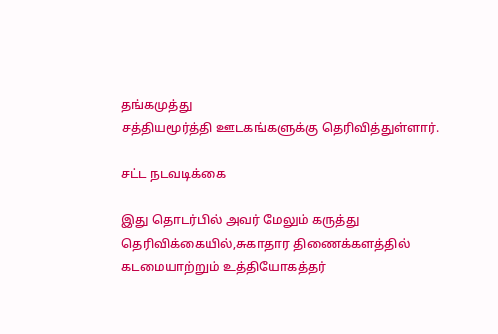தங்கமுத்து
சத்தியமூர்த்தி ஊடகங்களுக்கு தெரிவித்துள்ளார்.

சட்ட நடவடிக்கை

இது தொடர்பில் அவர் மேலும் கருத்து தெரிவிக்கையில்,சுகாதார திணைக்களத்தில் கடமையாற்றும் உத்தியோகத்தர்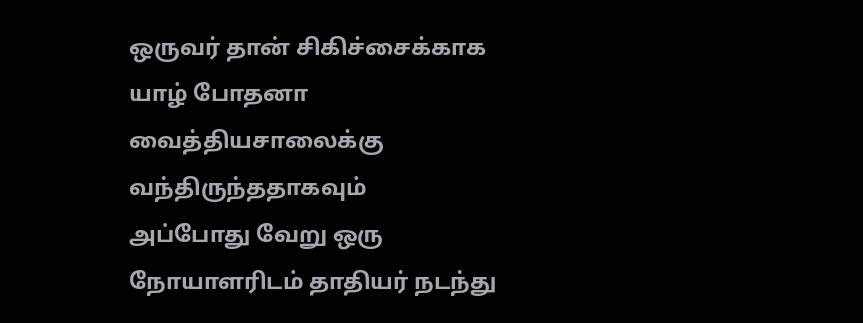ஒருவர் தான் சிகிச்சைக்காக யாழ் போதனா வைத்தியசாலைக்கு வந்திருந்ததாகவும்
அப்போது வேறு ஒரு நோயாளரிடம் தாதியர் நடந்து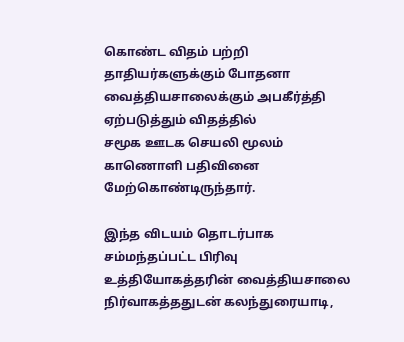கொண்ட விதம் பற்றி
தாதியர்களுக்கும் போதனா வைத்தியசாலைக்கும் அபகீர்த்தி ஏற்படுத்தும் விதத்தில்
சமூக ஊடக செயலி மூலம் காணொளி பதிவினை மேற்கொண்டிருந்தார்.

இந்த விடயம் தொடர்பாக சம்மந்தப்பட்ட பிரிவு உத்தியோகத்தரின் வைத்தியசாலை
நிர்வாகத்ததுடன் கலந்துரையாடி,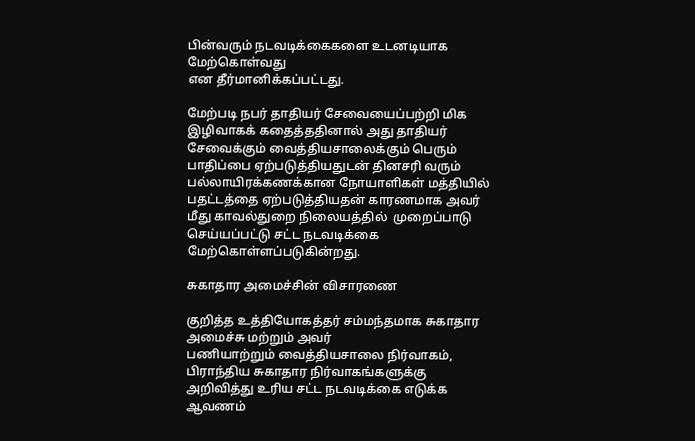பின்வரும் நடவடிக்கைகளை உடனடியாக மேற்கொள்வது
என தீர்மானிக்கப்பட்டது.

மேற்படி நபர் தாதியர் சேவையைப்பற்றி மிக இழிவாகக் கதைத்ததினால் அது தாதியர்
சேவைக்கும் வைத்தியசாலைக்கும் பெரும் பாதிப்பை ஏற்படுத்தியதுடன் தினசரி வரும்
பல்லாயிரக்கணக்கான நோயாளிகள் மத்தியில் பதட்டத்தை ஏற்படுத்தியதன் காரணமாக அவர்
மீது காவல்துறை நிலையத்தில்  முறைப்பாடு செய்யப்பட்டு சட்ட நடவடிக்கை மேற்கொள்ளப்படுகின்றது.

சுகாதார அமைச்சின் விசாரணை

குறித்த உத்தியோகத்தர் சம்மந்தமாக சுகாதார அமைச்சு மற்றும் அவர்
பணியாற்றும் வைத்தியசாலை நிர்வாகம், பிராந்திய சுகாதார நிர்வாகங்களுக்கு
அறிவித்து உரிய சட்ட நடவடிக்கை எடுக்க ஆவணம்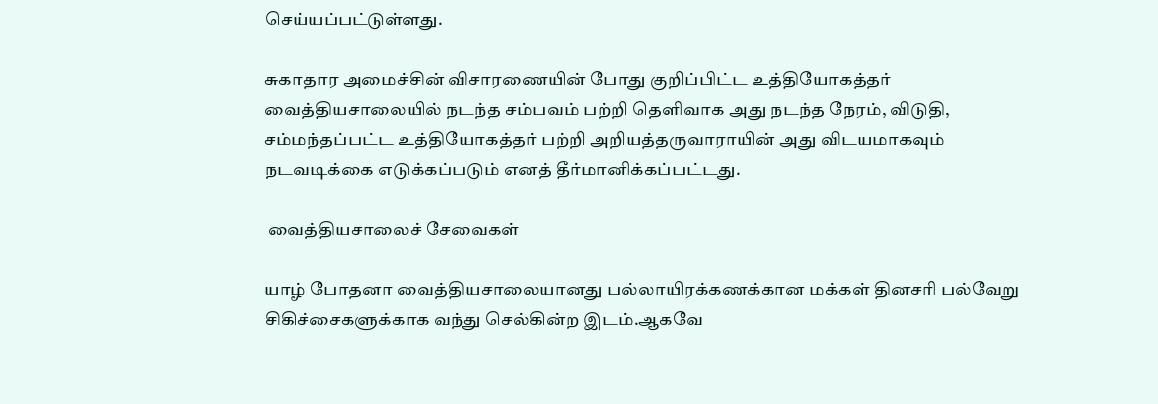செய்யப்பட்டுள்ளது.

சுகாதார அமைச்சின் விசாரணையின் போது குறிப்பிட்ட உத்தியோகத்தர்
வைத்தியசாலையில் நடந்த சம்பவம் பற்றி தெளிவாக அது நடந்த நேரம், விடுதி,
சம்மந்தப்பட்ட உத்தியோகத்தர் பற்றி அறியத்தருவாராயின் அது விடயமாகவும்
நடவடிக்கை எடுக்கப்படும் எனத் தீர்மானிக்கப்பட்டது.

 வைத்தியசாலைச் சேவைகள்

யாழ் போதனா வைத்தியசாலையானது பல்லாயிரக்கணக்கான மக்கள் தினசரி பல்வேறு
சிகிச்சைகளுக்காக வந்து செல்கின்ற இடம்.ஆகவே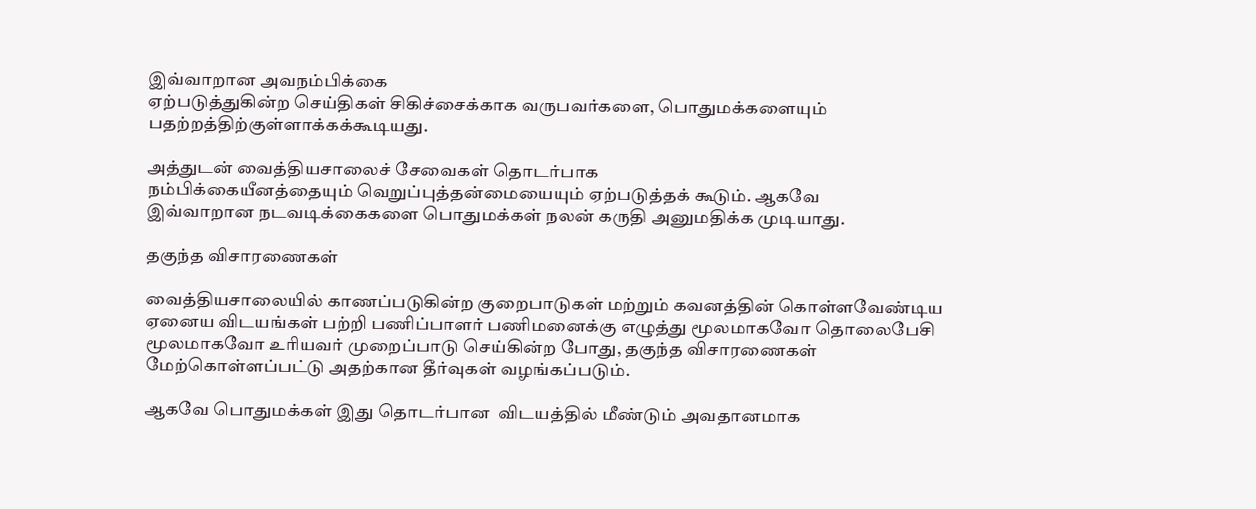இவ்வாறான அவநம்பிக்கை
ஏற்படுத்துகின்ற செய்திகள் சிகிச்சைக்காக வருபவர்களை, பொதுமக்களையும்
பதற்றத்திற்குள்ளாக்கக்கூடியது.

அத்துடன் வைத்தியசாலைச் சேவைகள் தொடர்பாக
நம்பிக்கையீனத்தையும் வெறுப்புத்தன்மையையும் ஏற்படுத்தக் கூடும். ஆகவே
இவ்வாறான நடவடிக்கைகளை பொதுமக்கள் நலன் கருதி அனுமதிக்க முடியாது.

தகுந்த விசாரணைகள்

வைத்தியசாலையில் காணப்படுகின்ற குறைபாடுகள் மற்றும் கவனத்தின் கொள்ளவேண்டிய
ஏனைய விடயங்கள் பற்றி பணிப்பாளர் பணிமனைக்கு எழுத்து மூலமாகவோ தொலைபேசி
மூலமாகவோ உரியவர் முறைப்பாடு செய்கின்ற போது, தகுந்த விசாரணைகள்
மேற்கொள்ளப்பட்டு அதற்கான தீர்வுகள் வழங்கப்படும்.

ஆகவே பொதுமக்கள் இது தொடர்பான  விடயத்தில் மீண்டும் அவதானமாக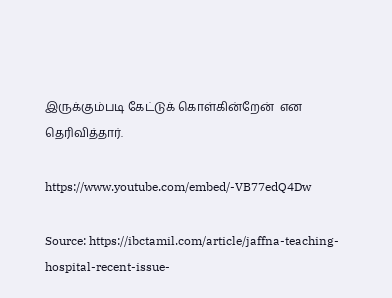இருக்கும்படி கேட்டுக் கொள்கின்றேன்  என
தெரிவித்தார்.

https://www.youtube.com/embed/-VB77edQ4Dw

Source: https://ibctamil.com/article/jaffna-teaching-hospital-recent-issue-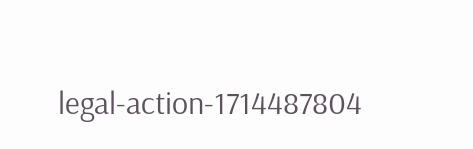legal-action-1714487804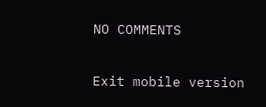NO COMMENTS

Exit mobile version